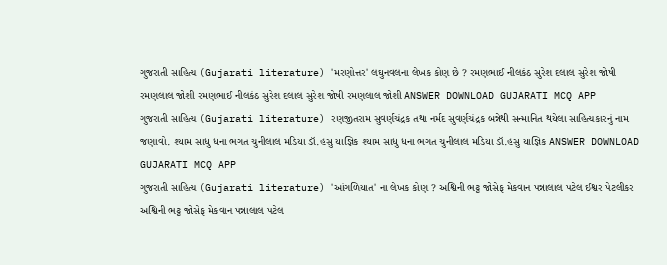ગુજરાતી સાહિત્ય (Gujarati literature) 'મરણોત્તર' લઘુનવલના લેખક કોણ છે ? રમણભાઈ નીલકંઠ સુરેશ દલાલ સુરેશ જોષી રમણલાલ જોશી રમણભાઈ નીલકંઠ સુરેશ દલાલ સુરેશ જોષી રમણલાલ જોશી ANSWER DOWNLOAD GUJARATI MCQ APP
ગુજરાતી સાહિત્ય (Gujarati literature) રણજીતરામ સુવર્ણચંદ્રક તથા નર્મદ સુવર્ણચંદ્રક બન્નેથી સન્માનિત થયેલા સાહિત્યકારનું નામ જણાવો. શ્યામ સાધુ ધના ભગત ચુનીલાલ મડિયા ડૉ.હસુ યાજ્ઞિક શ્યામ સાધુ ધના ભગત ચુનીલાલ મડિયા ડૉ.હસુ યાજ્ઞિક ANSWER DOWNLOAD GUJARATI MCQ APP
ગુજરાતી સાહિત્ય (Gujarati literature) 'આંગળિયાત' ના લેખક કોણ ? અશ્વિની ભટ્ટ જોસેફ મેકવાન પન્નાલાલ પટેલ ઈશ્વર પેટલીકર અશ્વિની ભટ્ટ જોસેફ મેકવાન પન્નાલાલ પટેલ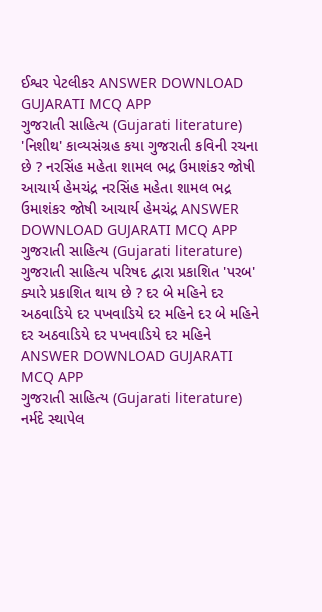ઈશ્વર પેટલીકર ANSWER DOWNLOAD GUJARATI MCQ APP
ગુજરાતી સાહિત્ય (Gujarati literature) 'નિશીથ' કાવ્યસંગ્રહ કયા ગુજરાતી કવિની રચના છે ? નરસિંહ મહેતા શામલ ભદ્ર ઉમાશંકર જોષી આચાર્ય હેમચંદ્ર નરસિંહ મહેતા શામલ ભદ્ર ઉમાશંકર જોષી આચાર્ય હેમચંદ્ર ANSWER DOWNLOAD GUJARATI MCQ APP
ગુજરાતી સાહિત્ય (Gujarati literature) ગુજરાતી સાહિત્ય પરિષદ દ્વારા પ્રકાશિત 'પરબ' ક્યારે પ્રકાશિત થાય છે ? દર બે મહિને દર અઠવાડિયે દર પખવાડિયે દર મહિને દર બે મહિને દર અઠવાડિયે દર પખવાડિયે દર મહિને ANSWER DOWNLOAD GUJARATI MCQ APP
ગુજરાતી સાહિત્ય (Gujarati literature) નર્મદે સ્થાપેલ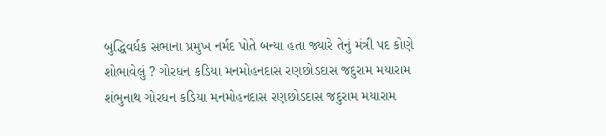બુદ્ધિવર્ધક સભાના પ્રમુખ નર્મદ પોતે બન્યા હતા જ્યારે તેનું મંત્રી પદ કોણે શોભાવેલું ? ગોરધન કડિયા મનમોહનદાસ રણછોડદાસ જદુરામ મયારામ શંભુનાથ ગોરધન કડિયા મનમોહનદાસ રણછોડદાસ જદુરામ મયારામ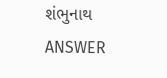શંભુનાથ ANSWER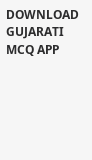DOWNLOAD GUJARATI MCQ APP